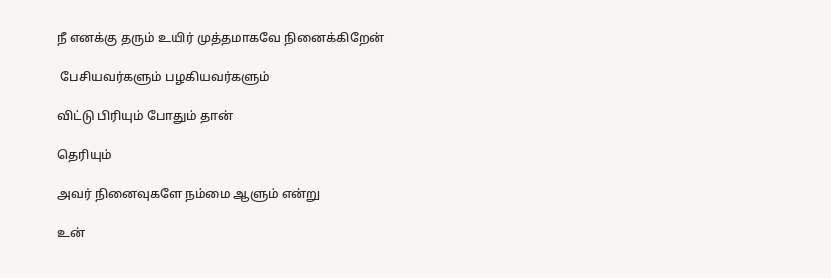நீ எனக்கு தரும் உயிர் முத்தமாகவே நினைக்கிறேன்

 பேசியவர்களும் பழகியவர்களும்

விட்டு பிரியும் போதும் தான்

தெரியும்

அவர் நினைவுகளே நம்மை ஆளும் என்று

உன்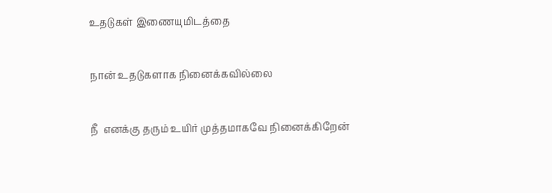உதடுகள் இணையுமிடத்தை

நான் உதடுகளாக நினைக்கவில்லை

நீ  எனக்கு தரும் உயிர் முத்தமாகவே நினைக்கிறேன்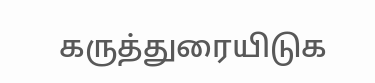கருத்துரையிடுக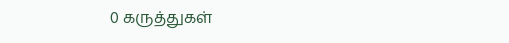0 கருத்துகள்